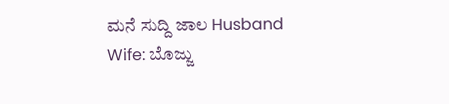ಮನೆ ಸುದ್ದಿ ಜಾಲ Husband Wife: ಬೊಜ್ಜು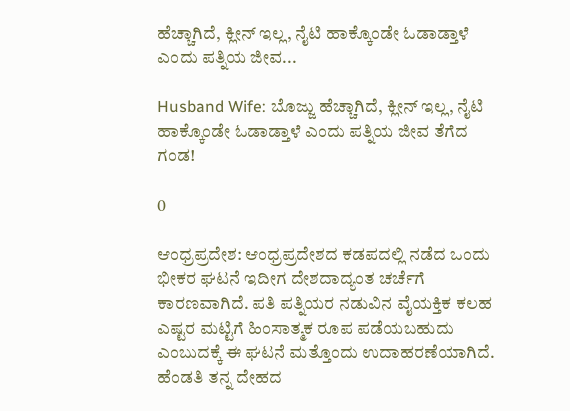ಹೆಚ್ಚಾಗಿದೆ, ಕ್ಲೀನ್ ಇಲ್ಲ, ನೈಟಿ ಹಾಕ್ಕೊಂಡೇ ಓಡಾಡ್ತಾಳೆ ಎಂದು ಪತ್ನಿಯ ಜೀವ...

Husband Wife: ಬೊಜ್ಜು ಹೆಚ್ಚಾಗಿದೆ, ಕ್ಲೀನ್ ಇಲ್ಲ, ನೈಟಿ ಹಾಕ್ಕೊಂಡೇ ಓಡಾಡ್ತಾಳೆ ಎಂದು ಪತ್ನಿಯ ಜೀವ ತೆಗೆದ ಗಂಡ!

0

ಆಂಧ್ರಪ್ರದೇಶ: ಆಂಧ್ರಪ್ರದೇಶದ ಕಡಪದಲ್ಲಿ ನಡೆದ ಒಂದು ಭೀಕರ ಘಟನೆ ಇದೀಗ ದೇಶದಾದ್ಯಂತ ಚರ್ಚೆಗೆ ಕಾರಣವಾಗಿದೆ. ಪತಿ ಪತ್ನಿಯರ ನಡುವಿನ ವೈಯಕ್ತಿಕ ಕಲಹ ಎಷ್ಟರ ಮಟ್ಟಿಗೆ ಹಿಂಸಾತ್ಮಕ ರೂಪ ಪಡೆಯಬಹುದು ಎಂಬುದಕ್ಕೆ ಈ ಘಟನೆ ಮತ್ತೊಂದು ಉದಾಹರಣೆಯಾಗಿದೆ. ಹೆಂಡತಿ ತನ್ನ ದೇಹದ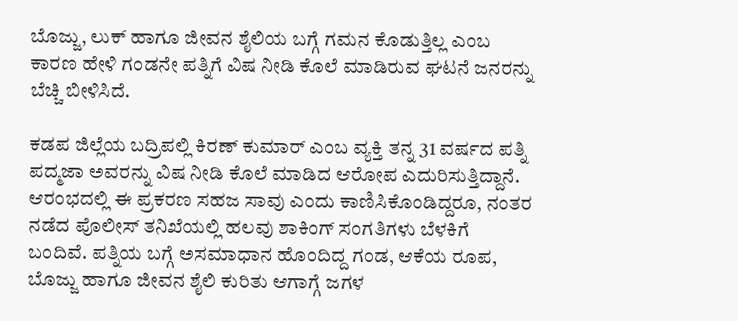ಬೊಜ್ಜು, ಲುಕ್ ಹಾಗೂ ಜೀವನ ಶೈಲಿಯ ಬಗ್ಗೆ ಗಮನ ಕೊಡುತ್ತಿಲ್ಲ ಎಂಬ ಕಾರಣ ಹೇಳಿ ಗಂಡನೇ ಪತ್ನಿಗೆ ವಿಷ ನೀಡಿ ಕೊಲೆ ಮಾಡಿರುವ ಘಟನೆ ಜನರನ್ನು ಬೆಚ್ಚಿ ಬೀಳಿಸಿದೆ.

ಕಡಪ ಜಿಲ್ಲೆಯ ಬದ್ರಿಪಲ್ಲಿ ಕಿರಣ್ ಕುಮಾರ್ ಎಂಬ ವ್ಯಕ್ತಿ ತನ್ನ 31 ವರ್ಷದ ಪತ್ನಿ ಪದ್ಮಜಾ ಅವರನ್ನು ವಿಷ ನೀಡಿ ಕೊಲೆ ಮಾಡಿದ ಆರೋಪ ಎದುರಿಸುತ್ತಿದ್ದಾನೆ. ಆರಂಭದಲ್ಲಿ ಈ ಪ್ರಕರಣ ಸಹಜ ಸಾವು ಎಂದು ಕಾಣಿಸಿಕೊಂಡಿದ್ದರೂ, ನಂತರ ನಡೆದ ಪೊಲೀಸ್ ತನಿಖೆಯಲ್ಲಿ ಹಲವು ಶಾಕಿಂಗ್ ಸಂಗತಿಗಳು ಬೆಳಕಿಗೆ ಬಂದಿವೆ. ಪತ್ನಿಯ ಬಗ್ಗೆ ಅಸಮಾಧಾನ ಹೊಂದಿದ್ದ ಗಂಡ, ಆಕೆಯ ರೂಪ, ಬೊಜ್ಜು ಹಾಗೂ ಜೀವನ ಶೈಲಿ ಕುರಿತು ಆಗಾಗ್ಗೆ ಜಗಳ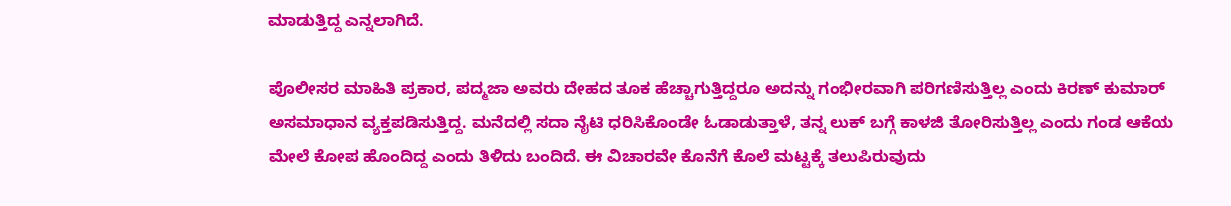ಮಾಡುತ್ತಿದ್ದ ಎನ್ನಲಾಗಿದೆ.

ಪೊಲೀಸರ ಮಾಹಿತಿ ಪ್ರಕಾರ, ಪದ್ಮಜಾ ಅವರು ದೇಹದ ತೂಕ ಹೆಚ್ಚಾಗುತ್ತಿದ್ದರೂ ಅದನ್ನು ಗಂಭೀರವಾಗಿ ಪರಿಗಣಿಸುತ್ತಿಲ್ಲ ಎಂದು ಕಿರಣ್ ಕುಮಾರ್ ಅಸಮಾಧಾನ ವ್ಯಕ್ತಪಡಿಸುತ್ತಿದ್ದ. ಮನೆದಲ್ಲಿ ಸದಾ ನೈಟಿ ಧರಿಸಿಕೊಂಡೇ ಓಡಾಡುತ್ತಾಳೆ, ತನ್ನ ಲುಕ್ ಬಗ್ಗೆ ಕಾಳಜಿ ತೋರಿಸುತ್ತಿಲ್ಲ ಎಂದು ಗಂಡ ಆಕೆಯ ಮೇಲೆ ಕೋಪ ಹೊಂದಿದ್ದ ಎಂದು ತಿಳಿದು ಬಂದಿದೆ. ಈ ವಿಚಾರವೇ ಕೊನೆಗೆ ಕೊಲೆ ಮಟ್ಟಕ್ಕೆ ತಲುಪಿರುವುದು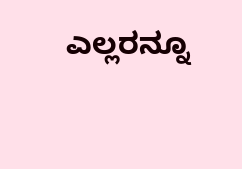ಎಲ್ಲರನ್ನೂ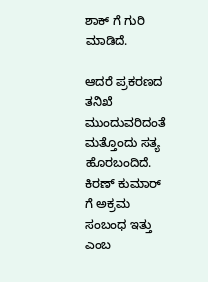ಶಾಕ್ ಗೆ ಗುರಿ ಮಾಡಿದೆ.

ಆದರೆ ಪ್ರಕರಣದ ತನಿಖೆ ಮುಂದುವರಿದಂತೆ ಮತ್ತೊಂದು ಸತ್ಯ ಹೊರಬಂದಿದೆ. ಕಿರಣ್ ಕುಮಾರ್ ಗೆ ಅಕ್ರಮ ಸಂಬಂಧ ಇತ್ತು ಎಂಬ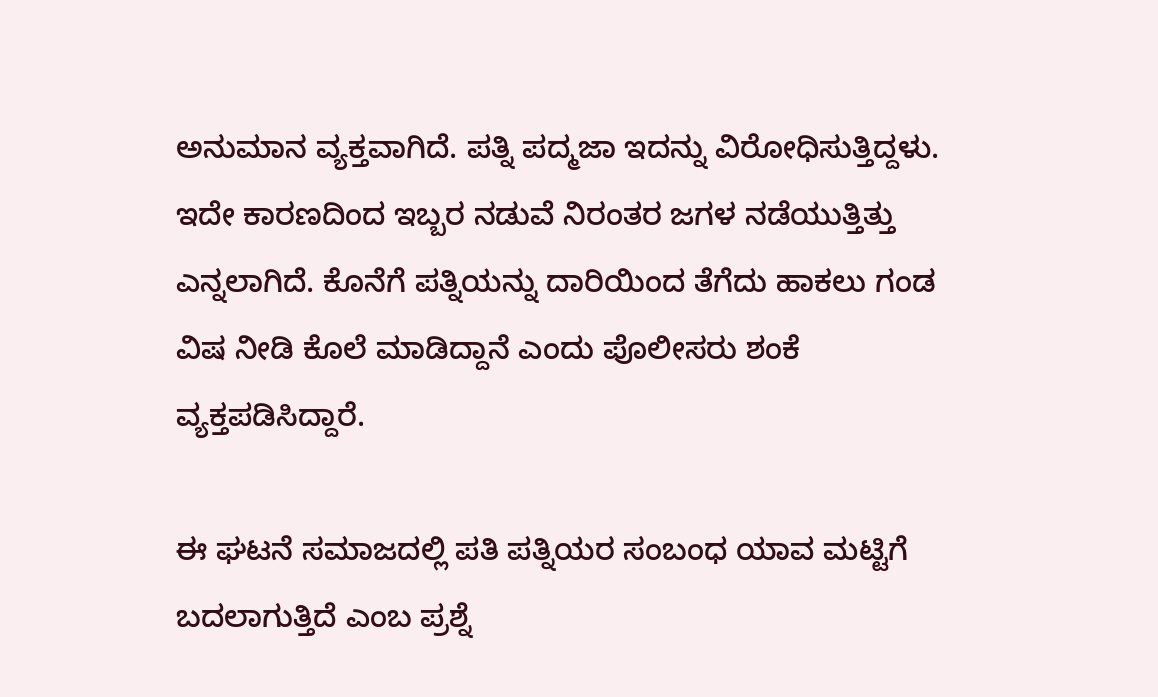ಅನುಮಾನ ವ್ಯಕ್ತವಾಗಿದೆ. ಪತ್ನಿ ಪದ್ಮಜಾ ಇದನ್ನು ವಿರೋಧಿಸುತ್ತಿದ್ದಳು. ಇದೇ ಕಾರಣದಿಂದ ಇಬ್ಬರ ನಡುವೆ ನಿರಂತರ ಜಗಳ ನಡೆಯುತ್ತಿತ್ತು ಎನ್ನಲಾಗಿದೆ. ಕೊನೆಗೆ ಪತ್ನಿಯನ್ನು ದಾರಿಯಿಂದ ತೆಗೆದು ಹಾಕಲು ಗಂಡ ವಿಷ ನೀಡಿ ಕೊಲೆ ಮಾಡಿದ್ದಾನೆ ಎಂದು ಪೊಲೀಸರು ಶಂಕೆ ವ್ಯಕ್ತಪಡಿಸಿದ್ದಾರೆ.

ಈ ಘಟನೆ ಸಮಾಜದಲ್ಲಿ ಪತಿ ಪತ್ನಿಯರ ಸಂಬಂಧ ಯಾವ ಮಟ್ಟಿಗೆ ಬದಲಾಗುತ್ತಿದೆ ಎಂಬ ಪ್ರಶ್ನೆ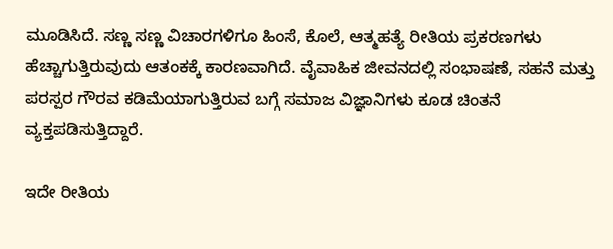ಮೂಡಿಸಿದೆ. ಸಣ್ಣ ಸಣ್ಣ ವಿಚಾರಗಳಿಗೂ ಹಿಂಸೆ, ಕೊಲೆ, ಆತ್ಮಹತ್ಯೆ ರೀತಿಯ ಪ್ರಕರಣಗಳು ಹೆಚ್ಚಾಗುತ್ತಿರುವುದು ಆತಂಕಕ್ಕೆ ಕಾರಣವಾಗಿದೆ. ವೈವಾಹಿಕ ಜೀವನದಲ್ಲಿ ಸಂಭಾಷಣೆ, ಸಹನೆ ಮತ್ತು ಪರಸ್ಪರ ಗೌರವ ಕಡಿಮೆಯಾಗುತ್ತಿರುವ ಬಗ್ಗೆ ಸಮಾಜ ವಿಜ್ಞಾನಿಗಳು ಕೂಡ ಚಿಂತನೆ ವ್ಯಕ್ತಪಡಿಸುತ್ತಿದ್ದಾರೆ.

ಇದೇ ರೀತಿಯ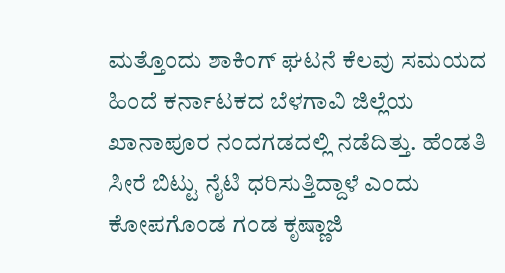ಮತ್ತೊಂದು ಶಾಕಿಂಗ್ ಘಟನೆ ಕೆಲವು ಸಮಯದ ಹಿಂದೆ ಕರ್ನಾಟಕದ ಬೆಳಗಾವಿ ಜಿಲ್ಲೆಯ ಖಾನಾಪೂರ ನಂದಗಡದಲ್ಲಿ ನಡೆದಿತ್ತು. ಹೆಂಡತಿ ಸೀರೆ ಬಿಟ್ಟು ನೈಟಿ ಧರಿಸುತ್ತಿದ್ದಾಳೆ ಎಂದು ಕೋಪಗೊಂಡ ಗಂಡ ಕೃಷ್ಣಾಜಿ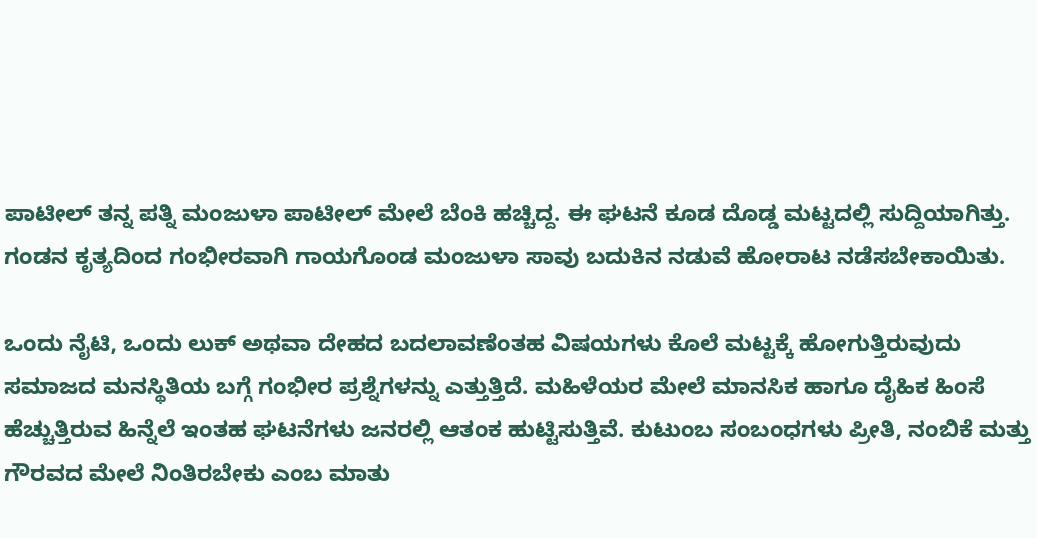ಪಾಟೀಲ್ ತನ್ನ ಪತ್ನಿ ಮಂಜುಳಾ ಪಾಟೀಲ್ ಮೇಲೆ ಬೆಂಕಿ ಹಚ್ಚಿದ್ದ. ಈ ಘಟನೆ ಕೂಡ ದೊಡ್ಡ ಮಟ್ಟದಲ್ಲಿ ಸುದ್ದಿಯಾಗಿತ್ತು. ಗಂಡನ ಕೃತ್ಯದಿಂದ ಗಂಭೀರವಾಗಿ ಗಾಯಗೊಂಡ ಮಂಜುಳಾ ಸಾವು ಬದುಕಿನ ನಡುವೆ ಹೋರಾಟ ನಡೆಸಬೇಕಾಯಿತು.

ಒಂದು ನೈಟಿ, ಒಂದು ಲುಕ್ ಅಥವಾ ದೇಹದ ಬದಲಾವಣೆಂತಹ ವಿಷಯಗಳು ಕೊಲೆ ಮಟ್ಟಕ್ಕೆ ಹೋಗುತ್ತಿರುವುದು ಸಮಾಜದ ಮನಸ್ಥಿತಿಯ ಬಗ್ಗೆ ಗಂಭೀರ ಪ್ರಶ್ನೆಗಳನ್ನು ಎತ್ತುತ್ತಿದೆ. ಮಹಿಳೆಯರ ಮೇಲೆ ಮಾನಸಿಕ ಹಾಗೂ ದೈಹಿಕ ಹಿಂಸೆ ಹೆಚ್ಚುತ್ತಿರುವ ಹಿನ್ನೆಲೆ ಇಂತಹ ಘಟನೆಗಳು ಜನರಲ್ಲಿ ಆತಂಕ ಹುಟ್ಟಿಸುತ್ತಿವೆ. ಕುಟುಂಬ ಸಂಬಂಧಗಳು ಪ್ರೀತಿ, ನಂಬಿಕೆ ಮತ್ತು ಗೌರವದ ಮೇಲೆ ನಿಂತಿರಬೇಕು ಎಂಬ ಮಾತು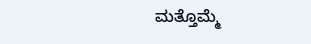ಮತ್ತೊಮ್ಮೆ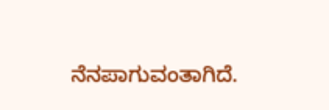ನೆನಪಾಗುವಂತಾಗಿದೆ.